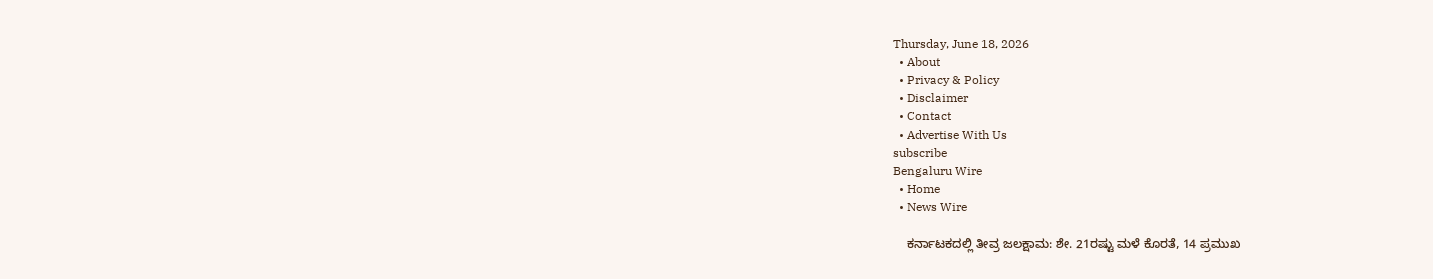Thursday, June 18, 2026
  • About
  • Privacy & Policy
  • Disclaimer
  • Contact
  • Advertise With Us
subscribe
Bengaluru Wire
  • Home
  • News Wire

    ಕರ್ನಾಟಕದಲ್ಲಿ ತೀವ್ರ ಜಲಕ್ಷಾಮ: ಶೇ. 21ರಷ್ಟು ಮಳೆ ಕೊರತೆ, 14 ಪ್ರಮುಖ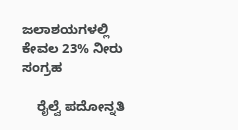ಜಲಾಶಯಗಳಲ್ಲಿ ಕೇವಲ 23% ನೀರು ಸಂಗ್ರಹ

    ರೈಲ್ವೆ ಪದೋನ್ನತಿ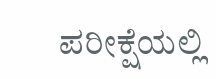ಪರೀಕ್ಷೆಯಲ್ಲಿ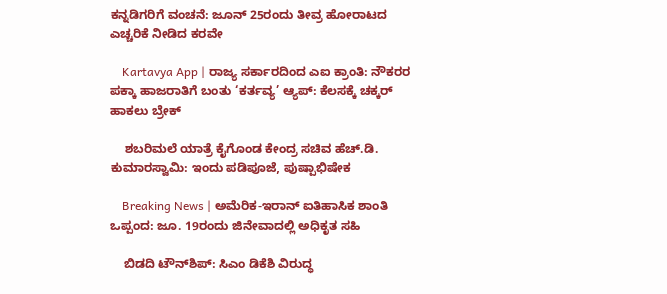ಕನ್ನಡಿಗರಿಗೆ ವಂಚನೆ: ಜೂನ್ 25ರಂದು ತೀವ್ರ ಹೋರಾಟದ ಎಚ್ಚರಿಕೆ ನೀಡಿದ ಕರವೇ

    Kartavya App | ರಾಜ್ಯ ಸರ್ಕಾರದಿಂದ ಎಐ ಕ್ರಾಂತಿ: ನೌಕರರ ಪಕ್ಕಾ ಹಾಜರಾತಿಗೆ ಬಂತು ‘ಕರ್ತವ್ಯ’ ಆ್ಯಪ್: ಕೆಲಸಕ್ಕೆ ಚಕ್ಕರ್ ಹಾಕಲು ಬ್ರೇಕ್

    ಶಬರಿಮಲೆ ಯಾತ್ರೆ ಕೈಗೊಂಡ ಕೇಂದ್ರ ಸಚಿವ ಹೆಚ್.ಡಿ. ಕುಮಾರಸ್ವಾಮಿ: ಇಂದು ಪಡಿಪೂಜೆ, ಪುಷ್ಪಾಭಿಷೇಕ

    Breaking News | ಅಮೆರಿಕ-ಇರಾನ್ ಐತಿಹಾಸಿಕ ಶಾಂತಿ ಒಪ್ಪಂದ: ಜೂ. 19ರಂದು ಜಿನೇವಾದಲ್ಲಿ ಅಧಿಕೃತ ಸಹಿ

    ಬಿಡದಿ ಟೌನ್‌ಶಿಪ್: ಸಿಎಂ ಡಿಕೆಶಿ ವಿರುದ್ಧ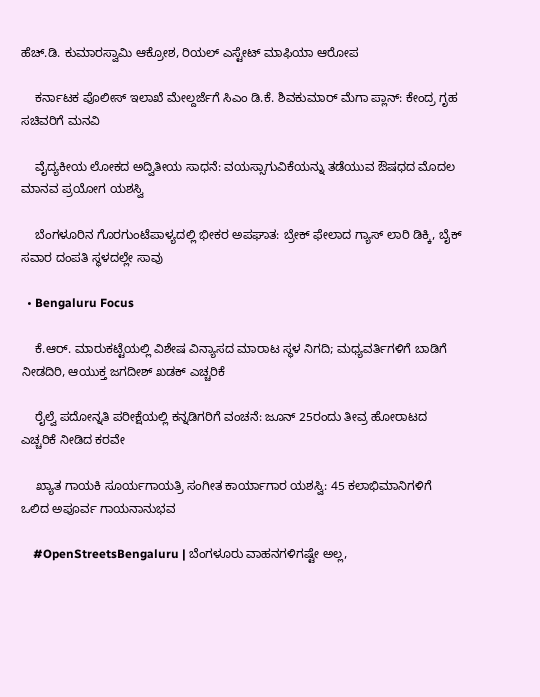ಹೆಚ್.ಡಿ. ಕುಮಾರಸ್ವಾಮಿ ಆಕ್ರೋಶ, ರಿಯಲ್ ಎಸ್ಟೇಟ್ ಮಾಫಿಯಾ ಆರೋಪ

    ಕರ್ನಾಟಕ ಪೊಲೀಸ್ ಇಲಾಖೆ ಮೇಲ್ದರ್ಜೆಗೆ ಸಿಎಂ ಡಿ.ಕೆ. ಶಿವಕುಮಾರ್ ಮೆಗಾ ಪ್ಲಾನ್: ಕೇಂದ್ರ ಗೃಹ ಸಚಿವರಿಗೆ ಮನವಿ

    ವೈದ್ಯಕೀಯ ಲೋಕದ ಅದ್ವಿತೀಯ ಸಾಧನೆ: ವಯಸ್ಸಾಗುವಿಕೆಯನ್ನು ತಡೆಯುವ ಔಷಧದ ಮೊದಲ ಮಾನವ ಪ್ರಯೋಗ ಯಶಸ್ವಿ

    ಬೆಂಗಳೂರಿನ ಗೊರಗುಂಟೆಪಾಳ್ಯದಲ್ಲಿ ಭೀಕರ ಅಪಘಾತ: ಬ್ರೇಕ್ ಫೇಲಾದ ಗ್ಯಾಸ್ ಲಾರಿ ಡಿಕ್ಕಿ, ಬೈಕ್ ಸವಾರ ದಂಪತಿ ಸ್ಥಳದಲ್ಲೇ ಸಾವು

  • Bengaluru Focus

    ಕೆ.ಆರ್. ಮಾರುಕಟ್ಟೆಯಲ್ಲಿ ವಿಶೇಷ ವಿನ್ಯಾಸದ ಮಾರಾಟ ಸ್ಥಳ ನಿಗದಿ; ಮಧ್ಯವರ್ತಿಗಳಿಗೆ ಬಾಡಿಗೆ ನೀಡದಿರಿ, ಆಯುಕ್ತ ಜಗದೀಶ್ ಖಡಕ್ ಎಚ್ಚರಿಕೆ

    ರೈಲ್ವೆ ಪದೋನ್ನತಿ ಪರೀಕ್ಷೆಯಲ್ಲಿ ಕನ್ನಡಿಗರಿಗೆ ವಂಚನೆ: ಜೂನ್ 25ರಂದು ತೀವ್ರ ಹೋರಾಟದ ಎಚ್ಚರಿಕೆ ನೀಡಿದ ಕರವೇ

    ಖ್ಯಾತ ಗಾಯಕಿ ಸೂರ್ಯಗಾಯತ್ರಿ ಸಂಗೀತ ಕಾರ್ಯಾಗಾರ ಯಶಸ್ವಿ: 45 ಕಲಾಭಿಮಾನಿಗಳಿಗೆ ಒಲಿದ ಅಪೂರ್ವ ಗಾಯನಾನುಭವ

    #OpenStreetsBengaluru | ಬೆಂಗಳೂರು ವಾಹನಗಳಿಗಷ್ಟೇ ಅಲ್ಲ,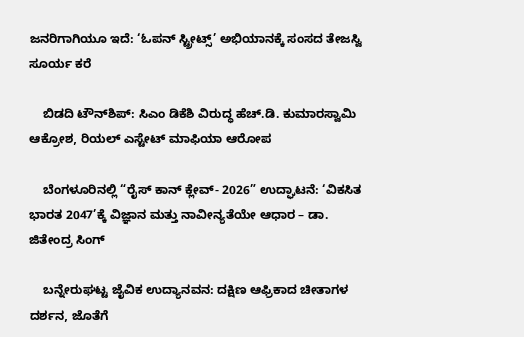ಜನರಿಗಾಗಿಯೂ ಇದೆ: ‘ಓಪನ್ ಸ್ಟ್ರೀಟ್ಸ್’ ಅಭಿಯಾನಕ್ಕೆ ಸಂಸದ ತೇಜಸ್ವಿ ಸೂರ್ಯ ಕರೆ

    ಬಿಡದಿ ಟೌನ್‌ಶಿಪ್: ಸಿಎಂ ಡಿಕೆಶಿ ವಿರುದ್ಧ ಹೆಚ್.ಡಿ. ಕುಮಾರಸ್ವಾಮಿ ಆಕ್ರೋಶ, ರಿಯಲ್ ಎಸ್ಟೇಟ್ ಮಾಫಿಯಾ ಆರೋಪ

    ಬೆಂಗಳೂರಿನಲ್ಲಿ “ರೈಸ್ ಕಾನ್ ಕ್ಲೇವ್- 2026” ಉದ್ಘಾಟನೆ: ‘ವಿಕಸಿತ ಭಾರತ 2047’ಕ್ಕೆ ವಿಜ್ಞಾನ ಮತ್ತು ನಾವೀನ್ಯತೆಯೇ ಆಧಾರ – ಡಾ. ಜಿತೇಂದ್ರ ಸಿಂಗ್

    ಬನ್ನೇರುಘಟ್ಟ ಜೈವಿಕ ಉದ್ಯಾನವನ: ದಕ್ಷಿಣ ಆಫ್ರಿಕಾದ ಚೀತಾಗಳ ದರ್ಶನ, ಜೊತೆಗೆ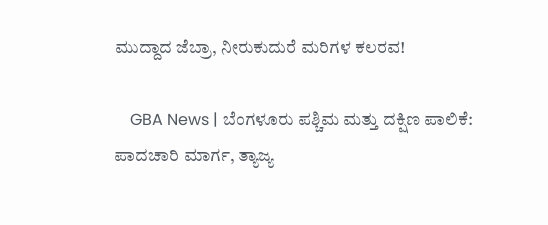ಮುದ್ದಾದ ಜೆಬ್ರಾ, ನೀರುಕುದುರೆ ಮರಿಗಳ ಕಲರವ!

    GBA News | ಬೆಂಗಳೂರು ಪಶ್ಚಿಮ ಮತ್ತು ದಕ್ಷಿಣ ಪಾಲಿಕೆ: ಪಾದಚಾರಿ ಮಾರ್ಗ, ತ್ಯಾಜ್ಯ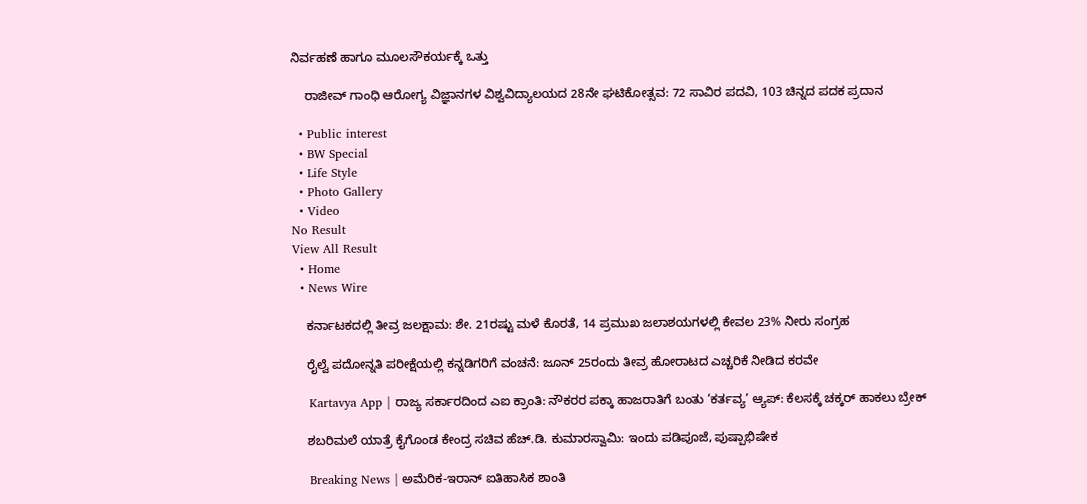ನಿರ್ವಹಣೆ ಹಾಗೂ ಮೂಲಸೌಕರ್ಯಕ್ಕೆ ಒತ್ತು

    ರಾಜೀವ್ ಗಾಂಧಿ ಆರೋಗ್ಯ ವಿಜ್ಞಾನಗಳ ವಿಶ್ವವಿದ್ಯಾಲಯದ 28ನೇ ಘಟಿಕೋತ್ಸವ: 72 ಸಾವಿರ ಪದವಿ, 103 ಚಿನ್ನದ ಪದಕ ಪ್ರದಾನ

  • Public interest
  • BW Special
  • Life Style
  • Photo Gallery
  • Video
No Result
View All Result
  • Home
  • News Wire

    ಕರ್ನಾಟಕದಲ್ಲಿ ತೀವ್ರ ಜಲಕ್ಷಾಮ: ಶೇ. 21ರಷ್ಟು ಮಳೆ ಕೊರತೆ, 14 ಪ್ರಮುಖ ಜಲಾಶಯಗಳಲ್ಲಿ ಕೇವಲ 23% ನೀರು ಸಂಗ್ರಹ

    ರೈಲ್ವೆ ಪದೋನ್ನತಿ ಪರೀಕ್ಷೆಯಲ್ಲಿ ಕನ್ನಡಿಗರಿಗೆ ವಂಚನೆ: ಜೂನ್ 25ರಂದು ತೀವ್ರ ಹೋರಾಟದ ಎಚ್ಚರಿಕೆ ನೀಡಿದ ಕರವೇ

    Kartavya App | ರಾಜ್ಯ ಸರ್ಕಾರದಿಂದ ಎಐ ಕ್ರಾಂತಿ: ನೌಕರರ ಪಕ್ಕಾ ಹಾಜರಾತಿಗೆ ಬಂತು ‘ಕರ್ತವ್ಯ’ ಆ್ಯಪ್: ಕೆಲಸಕ್ಕೆ ಚಕ್ಕರ್ ಹಾಕಲು ಬ್ರೇಕ್

    ಶಬರಿಮಲೆ ಯಾತ್ರೆ ಕೈಗೊಂಡ ಕೇಂದ್ರ ಸಚಿವ ಹೆಚ್.ಡಿ. ಕುಮಾರಸ್ವಾಮಿ: ಇಂದು ಪಡಿಪೂಜೆ, ಪುಷ್ಪಾಭಿಷೇಕ

    Breaking News | ಅಮೆರಿಕ-ಇರಾನ್ ಐತಿಹಾಸಿಕ ಶಾಂತಿ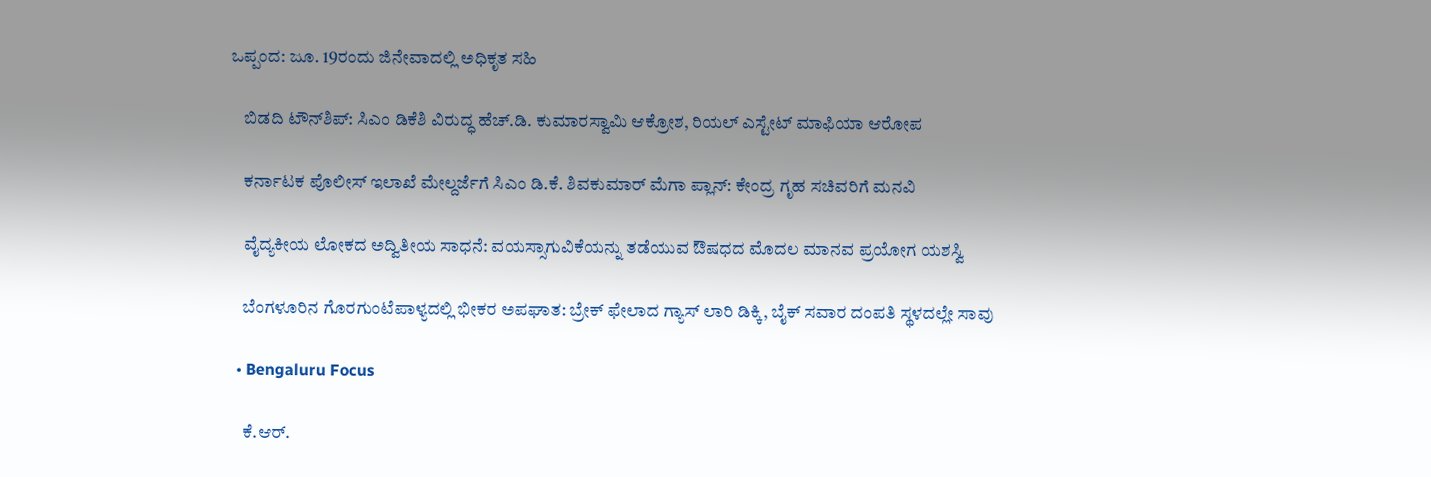ಒಪ್ಪಂದ: ಜೂ. 19ರಂದು ಜಿನೇವಾದಲ್ಲಿ ಅಧಿಕೃತ ಸಹಿ

    ಬಿಡದಿ ಟೌನ್‌ಶಿಪ್: ಸಿಎಂ ಡಿಕೆಶಿ ವಿರುದ್ಧ ಹೆಚ್.ಡಿ. ಕುಮಾರಸ್ವಾಮಿ ಆಕ್ರೋಶ, ರಿಯಲ್ ಎಸ್ಟೇಟ್ ಮಾಫಿಯಾ ಆರೋಪ

    ಕರ್ನಾಟಕ ಪೊಲೀಸ್ ಇಲಾಖೆ ಮೇಲ್ದರ್ಜೆಗೆ ಸಿಎಂ ಡಿ.ಕೆ. ಶಿವಕುಮಾರ್ ಮೆಗಾ ಪ್ಲಾನ್: ಕೇಂದ್ರ ಗೃಹ ಸಚಿವರಿಗೆ ಮನವಿ

    ವೈದ್ಯಕೀಯ ಲೋಕದ ಅದ್ವಿತೀಯ ಸಾಧನೆ: ವಯಸ್ಸಾಗುವಿಕೆಯನ್ನು ತಡೆಯುವ ಔಷಧದ ಮೊದಲ ಮಾನವ ಪ್ರಯೋಗ ಯಶಸ್ವಿ

    ಬೆಂಗಳೂರಿನ ಗೊರಗುಂಟೆಪಾಳ್ಯದಲ್ಲಿ ಭೀಕರ ಅಪಘಾತ: ಬ್ರೇಕ್ ಫೇಲಾದ ಗ್ಯಾಸ್ ಲಾರಿ ಡಿಕ್ಕಿ, ಬೈಕ್ ಸವಾರ ದಂಪತಿ ಸ್ಥಳದಲ್ಲೇ ಸಾವು

  • Bengaluru Focus

    ಕೆ.ಆರ್.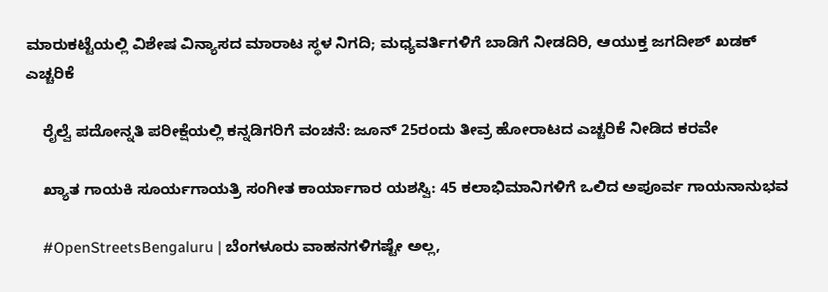ಮಾರುಕಟ್ಟೆಯಲ್ಲಿ ವಿಶೇಷ ವಿನ್ಯಾಸದ ಮಾರಾಟ ಸ್ಥಳ ನಿಗದಿ; ಮಧ್ಯವರ್ತಿಗಳಿಗೆ ಬಾಡಿಗೆ ನೀಡದಿರಿ, ಆಯುಕ್ತ ಜಗದೀಶ್ ಖಡಕ್ ಎಚ್ಚರಿಕೆ

    ರೈಲ್ವೆ ಪದೋನ್ನತಿ ಪರೀಕ್ಷೆಯಲ್ಲಿ ಕನ್ನಡಿಗರಿಗೆ ವಂಚನೆ: ಜೂನ್ 25ರಂದು ತೀವ್ರ ಹೋರಾಟದ ಎಚ್ಚರಿಕೆ ನೀಡಿದ ಕರವೇ

    ಖ್ಯಾತ ಗಾಯಕಿ ಸೂರ್ಯಗಾಯತ್ರಿ ಸಂಗೀತ ಕಾರ್ಯಾಗಾರ ಯಶಸ್ವಿ: 45 ಕಲಾಭಿಮಾನಿಗಳಿಗೆ ಒಲಿದ ಅಪೂರ್ವ ಗಾಯನಾನುಭವ

    #OpenStreetsBengaluru | ಬೆಂಗಳೂರು ವಾಹನಗಳಿಗಷ್ಟೇ ಅಲ್ಲ,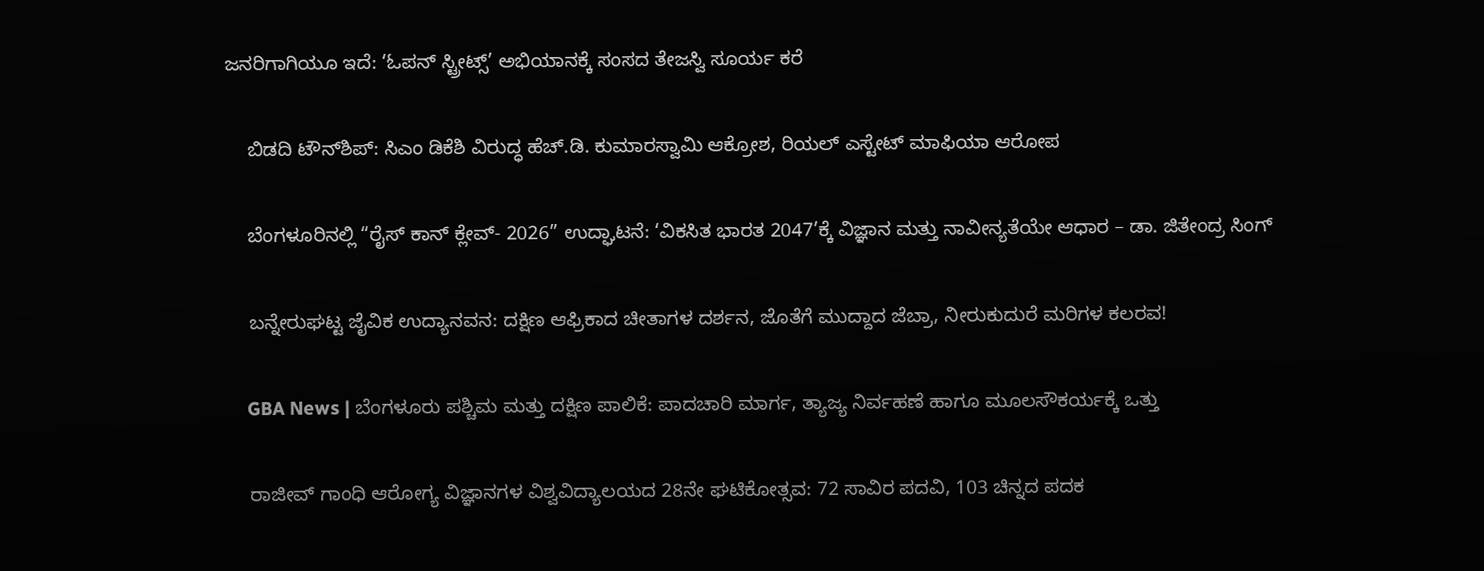ಜನರಿಗಾಗಿಯೂ ಇದೆ: ‘ಓಪನ್ ಸ್ಟ್ರೀಟ್ಸ್’ ಅಭಿಯಾನಕ್ಕೆ ಸಂಸದ ತೇಜಸ್ವಿ ಸೂರ್ಯ ಕರೆ

    ಬಿಡದಿ ಟೌನ್‌ಶಿಪ್: ಸಿಎಂ ಡಿಕೆಶಿ ವಿರುದ್ಧ ಹೆಚ್.ಡಿ. ಕುಮಾರಸ್ವಾಮಿ ಆಕ್ರೋಶ, ರಿಯಲ್ ಎಸ್ಟೇಟ್ ಮಾಫಿಯಾ ಆರೋಪ

    ಬೆಂಗಳೂರಿನಲ್ಲಿ “ರೈಸ್ ಕಾನ್ ಕ್ಲೇವ್- 2026” ಉದ್ಘಾಟನೆ: ‘ವಿಕಸಿತ ಭಾರತ 2047’ಕ್ಕೆ ವಿಜ್ಞಾನ ಮತ್ತು ನಾವೀನ್ಯತೆಯೇ ಆಧಾರ – ಡಾ. ಜಿತೇಂದ್ರ ಸಿಂಗ್

    ಬನ್ನೇರುಘಟ್ಟ ಜೈವಿಕ ಉದ್ಯಾನವನ: ದಕ್ಷಿಣ ಆಫ್ರಿಕಾದ ಚೀತಾಗಳ ದರ್ಶನ, ಜೊತೆಗೆ ಮುದ್ದಾದ ಜೆಬ್ರಾ, ನೀರುಕುದುರೆ ಮರಿಗಳ ಕಲರವ!

    GBA News | ಬೆಂಗಳೂರು ಪಶ್ಚಿಮ ಮತ್ತು ದಕ್ಷಿಣ ಪಾಲಿಕೆ: ಪಾದಚಾರಿ ಮಾರ್ಗ, ತ್ಯಾಜ್ಯ ನಿರ್ವಹಣೆ ಹಾಗೂ ಮೂಲಸೌಕರ್ಯಕ್ಕೆ ಒತ್ತು

    ರಾಜೀವ್ ಗಾಂಧಿ ಆರೋಗ್ಯ ವಿಜ್ಞಾನಗಳ ವಿಶ್ವವಿದ್ಯಾಲಯದ 28ನೇ ಘಟಿಕೋತ್ಸವ: 72 ಸಾವಿರ ಪದವಿ, 103 ಚಿನ್ನದ ಪದಕ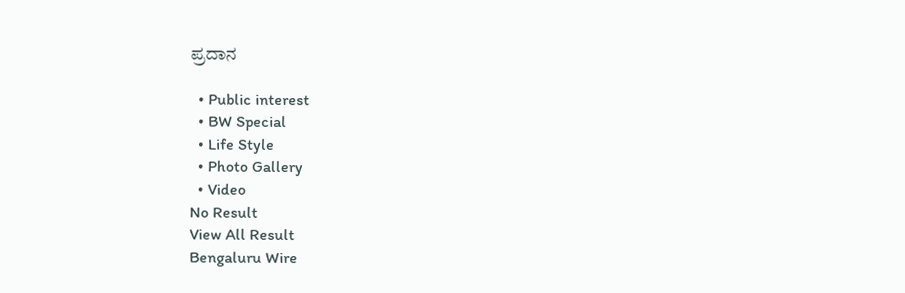ಪ್ರದಾನ

  • Public interest
  • BW Special
  • Life Style
  • Photo Gallery
  • Video
No Result
View All Result
Bengaluru Wire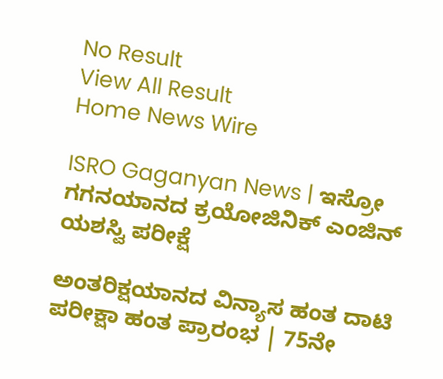No Result
View All Result
Home News Wire

ISRO Gaganyan News | ಇಸ್ರೋ ಗಗನಯಾನದ ಕ್ರಯೋಜಿನಿಕ್ ಎಂಜಿನ್ ಯಶಸ್ವಿ ಪರೀಕ್ಷೆ

ಅಂತರಿಕ್ಷಯಾನದ ವಿನ್ಯಾಸ ಹಂತ ದಾಟಿ ಪರೀಕ್ಷಾ ಹಂತ ಪ್ರಾರಂಭ | 75ನೇ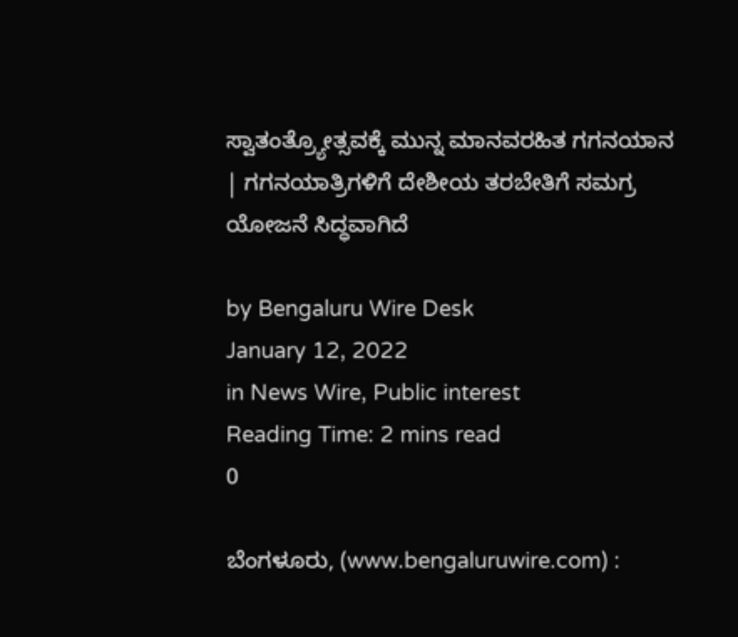ಸ್ವಾತಂತ್ರ್ಯೋತ್ಸವಕ್ಕೆ ಮುನ್ನ ಮಾನವರಹಿತ ಗಗನಯಾನ | ಗಗನಯಾತ್ರಿಗಳಿಗೆ ದೇಶೀಯ ತರಬೇತಿಗೆ ಸಮಗ್ರ ಯೋಜನೆ ಸಿದ್ಧವಾಗಿದೆ

by Bengaluru Wire Desk
January 12, 2022
in News Wire, Public interest
Reading Time: 2 mins read
0

ಬೆಂಗಳೂರು, (www.bengaluruwire.com) :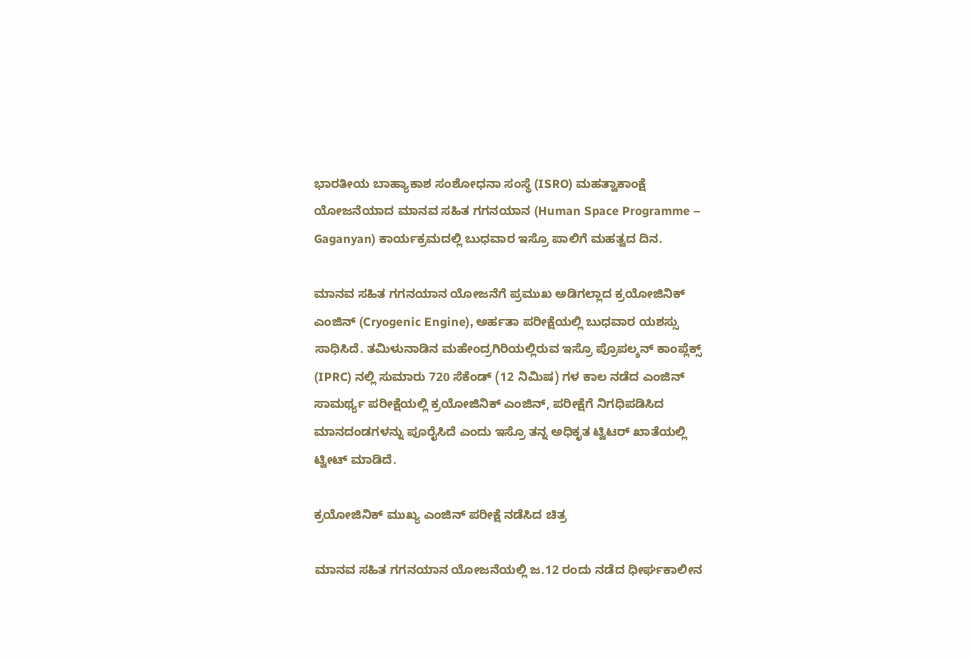ಭಾರತೀಯ ಬಾಹ್ಯಾಕಾಶ ಸಂಶೋಧನಾ ಸಂಸ್ಥೆ (ISRO) ಮಹತ್ವಾಕಾಂಕ್ಷೆ ಯೋಜನೆಯಾದ ಮಾನವ ಸಹಿತ ಗಗನಯಾನ (Human Space Programme – Gaganyan) ಕಾರ್ಯಕ್ರಮದಲ್ಲಿ ಬುಧವಾರ ಇಸ್ರೊ ಪಾಲಿಗೆ ಮಹತ್ವದ ದಿನ.

ಮಾನವ ಸಹಿತ ಗಗನಯಾನ ಯೋಜನೆಗೆ ಪ್ರಮುಖ ಅಡಿಗಲ್ಲಾದ ಕ್ರಯೋಜಿನಿಕ್ ಎಂಜಿನ್ (Cryogenic Engine), ಅರ್ಹತಾ ಪರೀಕ್ಷೆಯಲ್ಲಿ ಬುಧವಾರ ಯಶಸ್ಸು ಸಾಧಿಸಿದೆ. ತಮಿಳುನಾಡಿನ ಮಹೇಂದ್ರಗಿರಿಯಲ್ಲಿರುವ ಇಸ್ರೊ ಪ್ರೊಪಲ್ಶನ್ ಕಾಂಪ್ಲೆಕ್ಸ್ (IPRC) ನಲ್ಲಿ ಸುಮಾರು 720 ಸೆಕೆಂಡ್ (12 ನಿಮಿಷ) ಗಳ ಕಾಲ ನಡೆದ ಎಂಜಿನ್ ಸಾಮರ್ಥ್ಯ ಪರೀಕ್ಷೆಯಲ್ಲಿ ಕ್ರಯೋಜಿನಿಕ್ ಎಂಜಿನ್, ಪರೀಕ್ಷೆಗೆ ನಿಗಧಿಪಡಿಸಿದ ಮಾನದಂಡಗಳನ್ನು ಪೂರೈಸಿದೆ ಎಂದು ಇಸ್ರೊ ತನ್ನ ಅಧಿಕೃತ ಟ್ವಿಟರ್ ಖಾತೆಯಲ್ಲಿ ಟ್ವೀಟ್ ಮಾಡಿದೆ.

ಕ್ರಯೋಜಿನಿಕ್ ಮುಖ್ಯ ಎಂಜಿನ್ ಪರೀಕ್ಷೆ ನಡೆಸಿದ ಚಿತ್ರ

ಮಾನವ ಸಹಿತ ಗಗನಯಾನ ಯೋಜನೆಯಲ್ಲಿ ಜ.12 ರಂದು ನಡೆದ ಧೀರ್ಘಕಾಲೀನ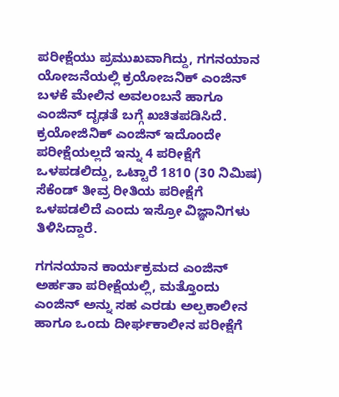ಪರೀಕ್ಷೆಯು ಪ್ರಮುಖವಾಗಿದ್ದು, ಗಗನಯಾನ ಯೋಜನೆಯಲ್ಲಿ ಕ್ರಯೋಜನಿಕ್ ಎಂಜಿನ್ ಬಳಕೆ ಮೇಲಿನ ಅವಲಂಬನೆ ಹಾಗೂ ಎಂಜಿನ್ ದೃಢತೆ ಬಗ್ಗೆ ಖಚಿತಪಡಿಸಿದೆ. ಕ್ರಯೋಜಿನಿಕ್ ಎಂಜಿನ್ ಇದೊಂದೇ ಪರೀಕ್ಷೆಯಲ್ಲದೆ ಇನ್ನು 4 ಪರೀಕ್ಷೆಗೆ ಒಳಪಡಲಿದ್ದು, ಒಟ್ಟಾರೆ 1810 (30 ನಿಮಿಷ) ಸೆಕೆಂಡ್ ತೀವ್ರ ರೀತಿಯ ಪರೀಕ್ಷೆಗೆ ಒಳಪಡಲಿದೆ ಎಂದು ಇಸ್ರೋ ವಿಜ್ಞಾನಿಗಳು ತಿಳಿಸಿದ್ದಾರೆ.

ಗಗನಯಾನ ಕಾರ್ಯಕ್ರಮದ ಎಂಜಿನ್ ಅರ್ಹತಾ ಪರೀಕ್ಷೆಯಲ್ಲಿ, ಮತ್ತೊಂದು ಎಂಜಿನ್ ಅನ್ನು ಸಹ ಎರಡು ಅಲ್ಪಕಾಲೀನ ಹಾಗೂ ಒಂದು ದೀರ್ಘಕಾಲೀನ ಪರೀಕ್ಷೆಗೆ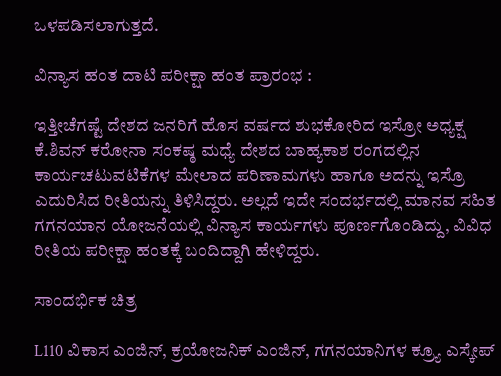ಒಳಪಡಿಸಲಾಗುತ್ತದೆ.

ವಿನ್ಯಾಸ ಹಂತ ದಾಟಿ ಪರೀಕ್ಷಾ ಹಂತ ಪ್ರಾರಂಭ :

ಇತ್ತೀಚೆಗಷ್ಟೆ ದೇಶದ ಜನರಿಗೆ ಹೊಸ ವರ್ಷದ ಶುಭಕೋರಿದ ಇಸ್ರೋ ಅಧ್ಯಕ್ಷ ಕೆ.ಶಿವನ್ ಕರೋನಾ ಸಂಕಷ್ಠ ಮಧ್ಯೆ ದೇಶದ ಬಾಹ್ಯಕಾಶ ರಂಗದಲ್ಲಿನ ಕಾರ್ಯಚಟುವಟಿಕೆಗಳ ಮೇಲಾದ ಪರಿಣಾಮಗಳು ಹಾಗೂ ಅದನ್ನು ಇಸ್ರೊ ಎದುರಿಸಿದ ರೀತಿಯನ್ನು ತಿಳಿಸಿದ್ದರು. ಅಲ್ಲದೆ ಇದೇ ಸಂದರ್ಭದಲ್ಲಿ ಮಾನವ ಸಹಿತ ಗಗನಯಾನ ಯೋಜನೆಯಲ್ಲಿ ವಿನ್ಯಾಸ ಕಾರ್ಯಗಳು ಪೂರ್ಣಗೊಂಡಿದ್ದು, ವಿವಿಧ ರೀತಿಯ ಪರೀಕ್ಷಾ ಹಂತಕ್ಕೆ ಬಂದಿದ್ದಾಗಿ ಹೇಳಿದ್ದರು.

ಸಾಂದರ್ಭಿಕ ಚಿತ್ರ

L110 ವಿಕಾಸ ಎಂಜಿನ್, ಕ್ರಯೋಜನಿಕ್ ಎಂಜಿನ್, ಗಗನಯಾನಿಗಳ ಕ್ರ್ಯೂ ಎಸ್ಕೇಪ್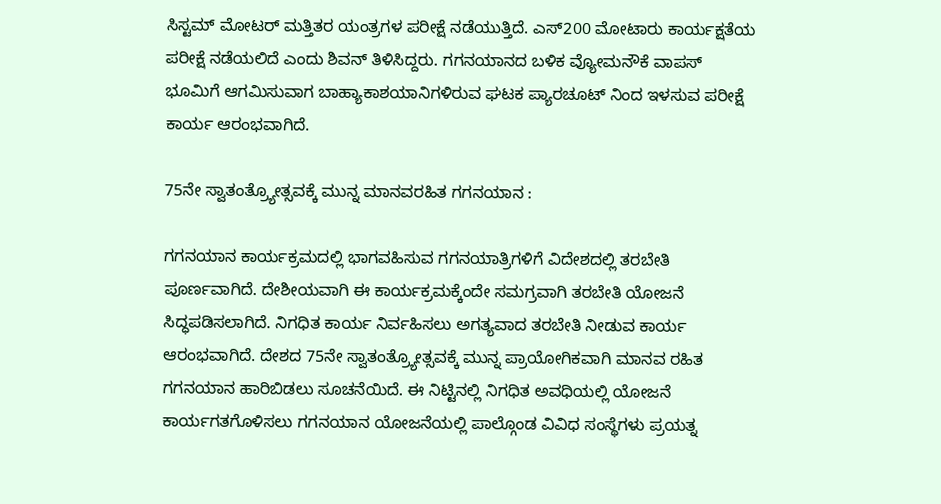ಸಿಸ್ಟಮ್ ಮೋಟರ್ ಮತ್ತಿತರ ಯಂತ್ರಗಳ ಪರೀಕ್ಷೆ ನಡೆಯುತ್ತಿದೆ. ಎಸ್200 ಮೋಟಾರು ಕಾರ್ಯಕ್ಷತೆಯ ಪರೀಕ್ಷೆ ನಡೆಯಲಿದೆ ಎಂದು ಶಿವನ್ ತಿಳಿಸಿದ್ದರು. ಗಗನಯಾನದ ಬಳಿಕ ವ್ಯೋಮನೌಕೆ ವಾಪಸ್ ಭೂಮಿಗೆ ಆಗಮಿಸುವಾಗ ಬಾಹ್ಯಾಕಾಶಯಾನಿಗಳಿರುವ ಘಟಕ ಪ್ಯಾರಚೂಟ್ ನಿಂದ ಇಳಸುವ ಪರೀಕ್ಷೆ ಕಾರ್ಯ ಆರಂಭವಾಗಿದೆ.

75ನೇ ಸ್ವಾತಂತ್ರ್ಯೋತ್ಸವಕ್ಕೆ ಮುನ್ನ ಮಾನವರಹಿತ ಗಗನಯಾನ :

ಗಗನಯಾನ ಕಾರ್ಯಕ್ರಮದಲ್ಲಿ ಭಾಗವಹಿಸುವ ಗಗನಯಾತ್ರಿಗಳಿಗೆ ವಿದೇಶದಲ್ಲಿ ತರಬೇತಿ ಪೂರ್ಣವಾಗಿದೆ. ದೇಶೀಯವಾಗಿ ಈ ಕಾರ್ಯಕ್ರಮಕ್ಕೆಂದೇ ಸಮಗ್ರವಾಗಿ ತರಬೇತಿ‌ ಯೋಜನೆ ಸಿದ್ಧಪಡಿಸಲಾಗಿದೆ. ನಿಗಧಿತ ಕಾರ್ಯ ನಿರ್ವಹಿಸಲು ಅಗತ್ಯವಾದ ತರಬೇತಿ ನೀಡುವ ಕಾರ್ಯ ಆರಂಭವಾಗಿದೆ. ದೇಶದ 75ನೇ ಸ್ವಾತಂತ್ರ್ಯೋತ್ಸವಕ್ಕೆ ಮುನ್ನ ಪ್ರಾಯೋಗಿಕವಾಗಿ ಮಾನವ ರಹಿತ ಗಗನಯಾನ ಹಾರಿಬಿಡಲು ಸೂಚನೆಯಿದೆ. ಈ ನಿಟ್ಟಿನಲ್ಲಿ ನಿಗಧಿತ ಅವಧಿಯಲ್ಲಿ ಯೋಜನೆ ಕಾರ್ಯಗತಗೊಳಿಸಲು ಗಗನಯಾನ ಯೋಜನೆಯಲ್ಲಿ ಪಾಲ್ಗೊಂಡ ವಿವಿಧ ಸಂಸ್ಥೆಗಳು ಪ್ರಯತ್ನ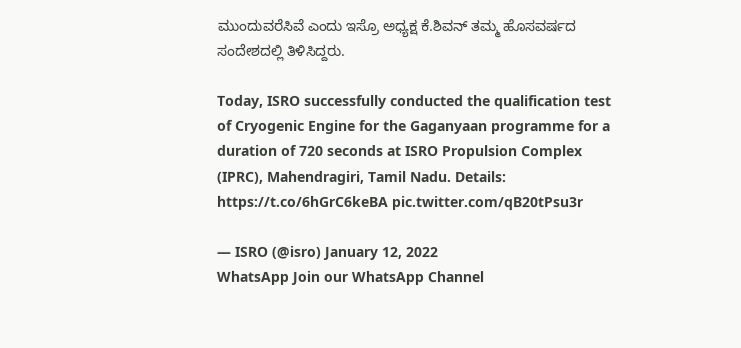ಮುಂದುವರೆಸಿವೆ ಎಂದು ಇಸ್ರೊ ಅಧ್ಯಕ್ಷ ಕೆ.ಶಿವನ್ ತಮ್ಮ ಹೊಸವರ್ಷದ ಸಂದೇಶದಲ್ಲಿ ತಿಳಿಸಿದ್ದರು.

Today, ISRO successfully conducted the qualification test of Cryogenic Engine for the Gaganyaan programme for a duration of 720 seconds at ISRO Propulsion Complex (IPRC), Mahendragiri, Tamil Nadu. Details: https://t.co/6hGrC6keBA pic.twitter.com/qB20tPsu3r

— ISRO (@isro) January 12, 2022
WhatsApp Join our WhatsApp Channel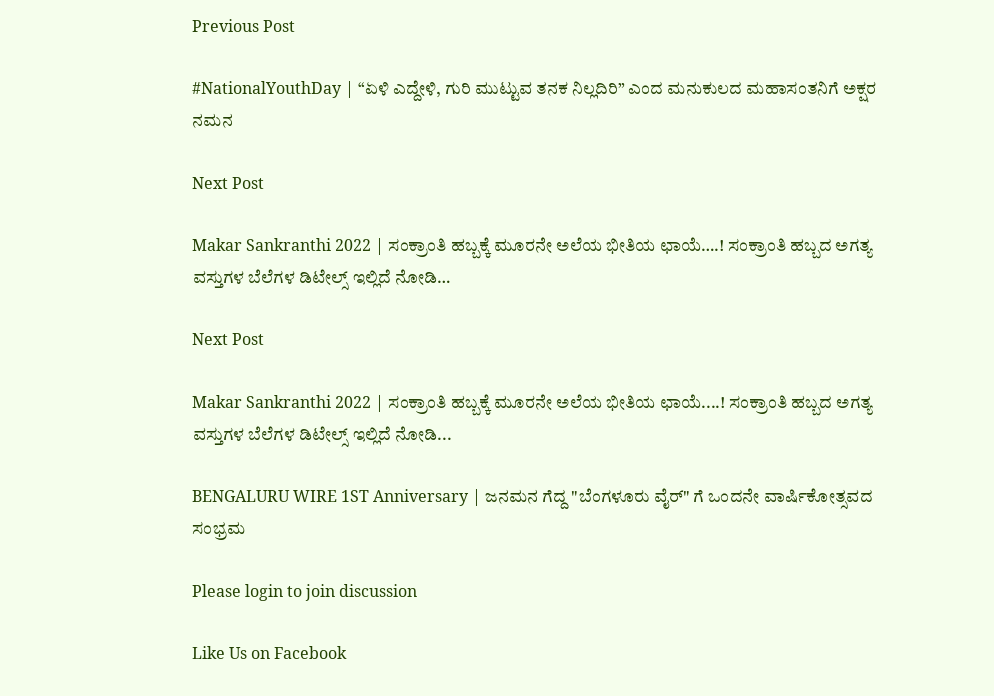Previous Post

#NationalYouthDay | “ಏಳಿ ಎದ್ದೇಳಿ, ಗುರಿ ಮುಟ್ಟುವ ತನಕ ನಿಲ್ಲದಿರಿ” ಎಂದ ಮನುಕುಲದ ಮಹಾಸಂತನಿಗೆ ಅಕ್ಷರ ನಮನ

Next Post

Makar Sankranthi 2022 | ಸಂಕ್ರಾಂತಿ ಹಬ್ಬಕ್ಕೆ ಮೂರನೇ ಅಲೆಯ ಭೀತಿಯ ಛಾಯೆ….! ಸಂಕ್ರಾಂತಿ ಹಬ್ಬದ ಅಗತ್ಯ ವಸ್ತುಗಳ ಬೆಲೆಗಳ ಡಿಟೇಲ್ಸ್ ಇಲ್ಲಿದೆ ನೋಡಿ…

Next Post

Makar Sankranthi 2022 | ಸಂಕ್ರಾಂತಿ ಹಬ್ಬಕ್ಕೆ ಮೂರನೇ ಅಲೆಯ ಭೀತಿಯ ಛಾಯೆ....! ಸಂಕ್ರಾಂತಿ ಹಬ್ಬದ ಅಗತ್ಯ ವಸ್ತುಗಳ ಬೆಲೆಗಳ ಡಿಟೇಲ್ಸ್ ಇಲ್ಲಿದೆ ನೋಡಿ...

BENGALURU WIRE 1ST Anniversary | ಜನಮನ ಗೆದ್ದ "ಬೆಂಗಳೂರು ವೈರ್" ಗೆ ಒಂದನೇ ವಾರ್ಷಿಕೋತ್ಸವದ ಸಂಭ್ರಮ

Please login to join discussion

Like Us on Facebook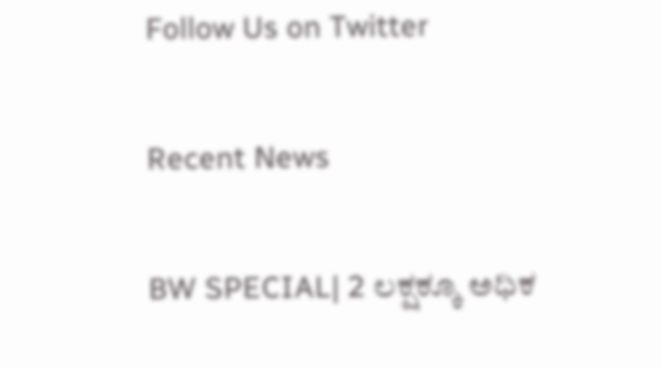Follow Us on Twitter

Recent News

BW SPECIAL| 2 ಲಕ್ಷಕ್ಕೂ ಅಧಿಕ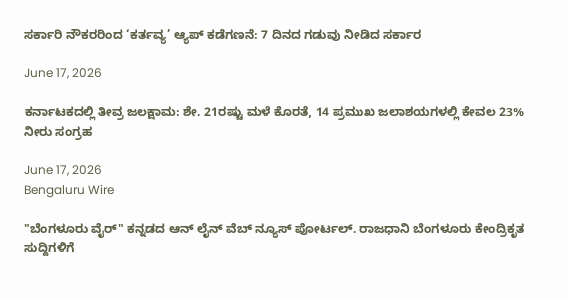ಸರ್ಕಾರಿ ನೌಕರರಿಂದ ‘ಕರ್ತವ್ಯ’ ಆ್ಯಪ್‌ ಕಡೆಗಣನೆ: 7 ದಿನದ ಗಡುವು ನೀಡಿದ ಸರ್ಕಾರ

June 17, 2026

ಕರ್ನಾಟಕದಲ್ಲಿ ತೀವ್ರ ಜಲಕ್ಷಾಮ: ಶೇ. 21ರಷ್ಟು ಮಳೆ ಕೊರತೆ, 14 ಪ್ರಮುಖ ಜಲಾಶಯಗಳಲ್ಲಿ ಕೇವಲ 23% ನೀರು ಸಂಗ್ರಹ

June 17, 2026
Bengaluru Wire

"ಬೆಂಗಳೂರು ವೈರ್" ಕನ್ನಡದ ಆನ್ ಲೈನ್ ವೆಬ್ ನ್ಯೂಸ್ ಪೋರ್ಟಲ್. ರಾಜಧಾನಿ ಬೆಂಗಳೂರು ಕೇಂದ್ರಿಕೃತ ಸುದ್ದಿಗಳಿಗೆ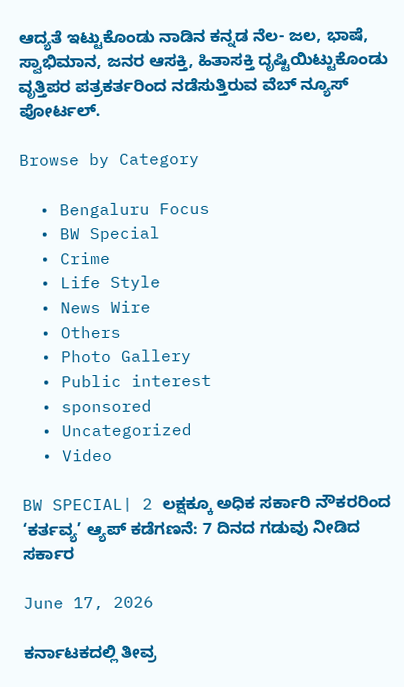ಆದ್ಯತೆ ಇಟ್ಟುಕೊಂಡು ನಾಡಿನ ಕನ್ನಡ ನೆಲ- ಜಲ, ಭಾಷೆ, ಸ್ವಾಭಿಮಾನ, ಜನರ ಆಸಕ್ತಿ, ಹಿತಾಸಕ್ತಿ ದೃಷ್ಟಿಯಿಟ್ಟುಕೊಂಡು ವೃತ್ತಿಪರ ಪತ್ರಕರ್ತರಿಂದ ನಡೆಸುತ್ತಿರುವ ವೆಬ್ ನ್ಯೂಸ್ ಪೋರ್ಟಲ್.

Browse by Category

  • Bengaluru Focus
  • BW Special
  • Crime
  • Life Style
  • News Wire
  • Others
  • Photo Gallery
  • Public interest
  • sponsored
  • Uncategorized
  • Video

BW SPECIAL| 2 ಲಕ್ಷಕ್ಕೂ ಅಧಿಕ ಸರ್ಕಾರಿ ನೌಕರರಿಂದ ‘ಕರ್ತವ್ಯ’ ಆ್ಯಪ್‌ ಕಡೆಗಣನೆ: 7 ದಿನದ ಗಡುವು ನೀಡಿದ ಸರ್ಕಾರ

June 17, 2026

ಕರ್ನಾಟಕದಲ್ಲಿ ತೀವ್ರ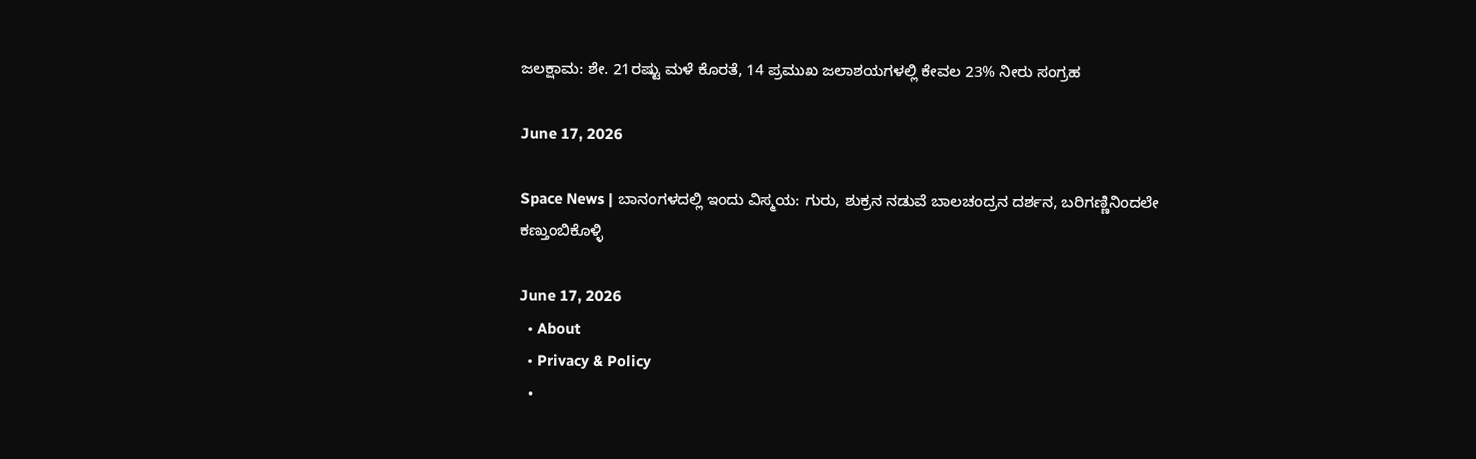ಜಲಕ್ಷಾಮ: ಶೇ. 21ರಷ್ಟು ಮಳೆ ಕೊರತೆ, 14 ಪ್ರಮುಖ ಜಲಾಶಯಗಳಲ್ಲಿ ಕೇವಲ 23% ನೀರು ಸಂಗ್ರಹ

June 17, 2026

Space News | ಬಾನಂಗಳದಲ್ಲಿ ಇಂದು ವಿಸ್ಮಯ: ಗುರು, ಶುಕ್ರನ ನಡುವೆ ಬಾಲಚಂದ್ರನ ದರ್ಶನ, ಬರಿಗಣ್ಣಿನಿಂದಲೇ ಕಣ್ತುಂಬಿಕೊಳ್ಳಿ

June 17, 2026
  • About
  • Privacy & Policy
  •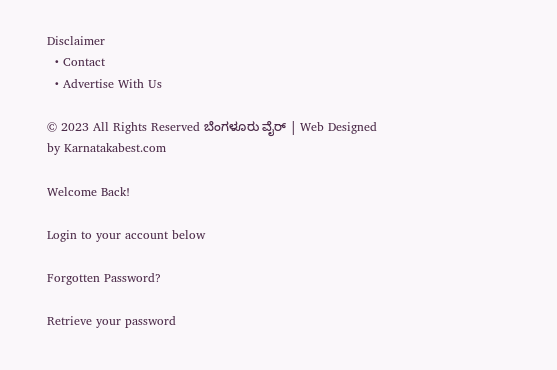Disclaimer
  • Contact
  • Advertise With Us

© 2023 All Rights Reserved ಬೆಂಗಳೂರು ವೈರ್‌ | Web Designed by Karnatakabest.com

Welcome Back!

Login to your account below

Forgotten Password?

Retrieve your password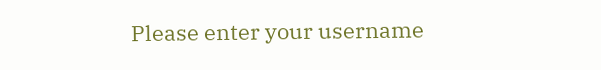Please enter your username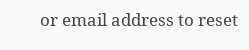or email address to reset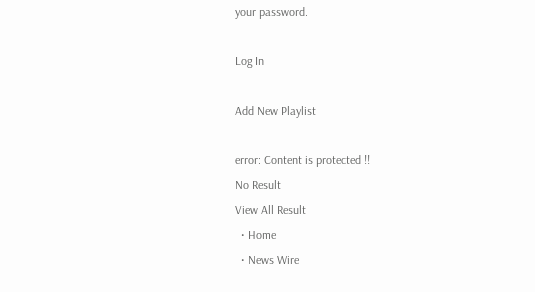your password.

Log In

Add New Playlist

error: Content is protected !!
No Result
View All Result
  • Home
  • News Wire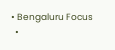• Bengaluru Focus
  •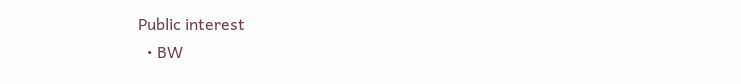Public interest
  • BW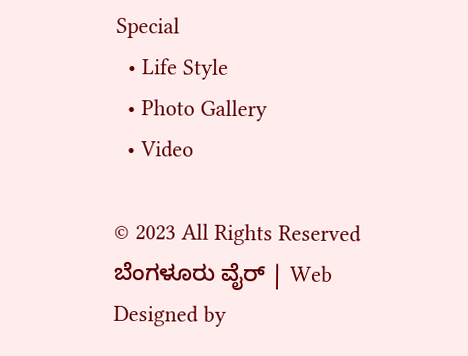Special
  • Life Style
  • Photo Gallery
  • Video

© 2023 All Rights Reserved ಬೆಂಗಳೂರು ವೈರ್‌ | Web Designed by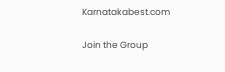Karnatakabest.com

Join the Group